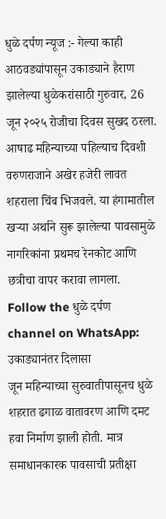धुळे दर्पण न्यूज :- गेल्या काही आठवड्यांपासून उकाड्याने हैराण झालेल्या धुळेकरांसाठी गुरुवार, 26 जून २०२५ रोजीचा दिवस सुखद ठरला. आषाढ महिन्याच्या पहिल्याच दिवशी वरुणराजाने अखेर हजेरी लावत शहराला चिंब भिजवले. या हंगामातील खऱ्या अर्थाने सुरू झालेल्या पावसामुळे नागरिकांना प्रथमच रेनकोट आणि छत्रीचा वापर करावा लागला.
Follow the धुळे दर्पण channel on WhatsApp:
उकाड्यानंतर दिलासा
जून महिन्याच्या सुरुवातीपासूनच धुळे शहरात ढगाळ वातावरण आणि दमट हवा निर्माण झाली होती. मात्र समाधानकारक पावसाची प्रतीक्षा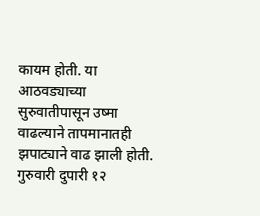कायम होती. या आठवड्याच्या सुरुवातीपासून उष्मा वाढल्याने तापमानातही झपाट्याने वाढ झाली होती. गुरुवारी दुपारी १२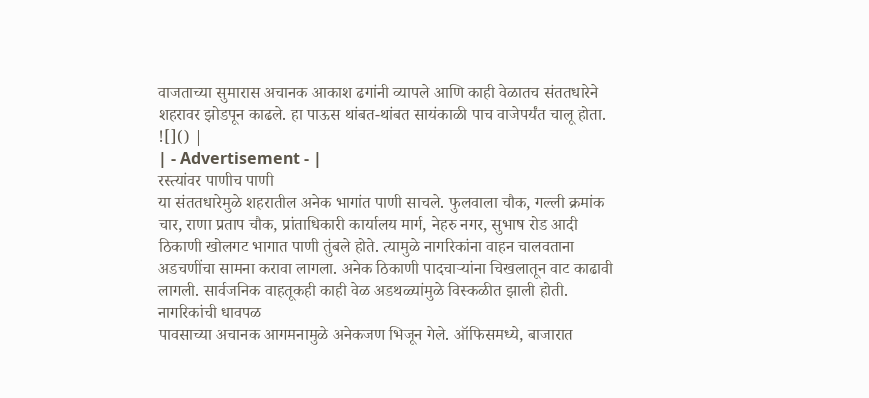वाजताच्या सुमारास अचानक आकाश ढगांनी व्यापले आणि काही वेळातच संततधारेने शहरावर झोडपून काढले. हा पाऊस थांबत-थांबत सायंकाळी पाच वाजेपर्यंत चालू होता.
![]() |
| - Advertisement - |
रस्त्यांवर पाणीच पाणी
या संततधारेमुळे शहरातील अनेक भागांत पाणी साचले. फुलवाला चौक, गल्ली क्रमांक चार, राणा प्रताप चौक, प्रांताधिकारी कार्यालय मार्ग, नेहरु नगर, सुभाष रोड आदी ठिकाणी खोलगट भागात पाणी तुंबले होते. त्यामुळे नागरिकांना वाहन चालवताना अडचणींचा सामना करावा लागला. अनेक ठिकाणी पादचाऱ्यांना चिखलातून वाट काढावी लागली. सार्वजनिक वाहतूकही काही वेळ अडथळ्यांमुळे विस्कळीत झाली होती.
नागरिकांची धावपळ
पावसाच्या अचानक आगमनामुळे अनेकजण भिजून गेले. ऑफिसमध्ये, बाजारात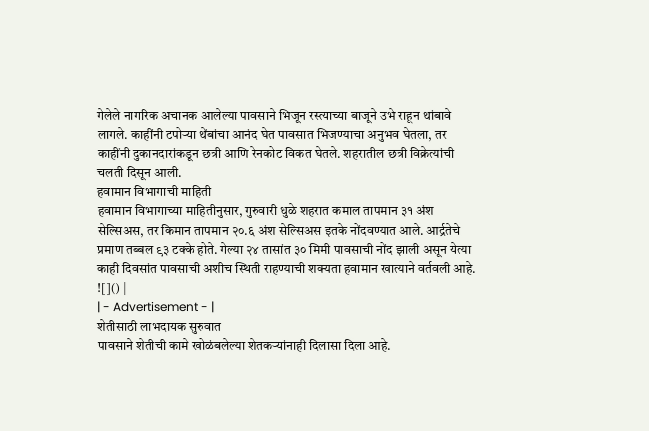गेलेले नागरिक अचानक आलेल्या पावसाने भिजून रस्त्याच्या बाजूने उभे राहून थांबावे लागले. काहींनी टपोऱ्या थेंबांचा आनंद घेत पावसात भिजण्याचा अनुभव घेतला, तर काहींनी दुकानदारांकडून छत्री आणि रेनकोट विकत घेतले. शहरातील छत्री विक्रेत्यांची चलती दिसून आली.
हवामान विभागाची माहिती
हवामान विभागाच्या माहितीनुसार, गुरुवारी धुळे शहरात कमाल तापमान ३१ अंश सेल्सिअस, तर किमान तापमान २०.६ अंश सेल्सिअस इतके नोंदवण्यात आले. आर्द्रतेचे प्रमाण तब्बल ९३ टक्के होते. गेल्या २४ तासांत ३० मिमी पावसाची नोंद झाली असून येत्या काही दिवसांत पावसाची अशीच स्थिती राहण्याची शक्यता हवामान खात्याने वर्तवली आहे.
![]() |
| - Advertisement - |
शेतीसाठी लाभदायक सुरुवात
पावसाने शेतीची कामे खोळंबलेल्या शेतकऱ्यांनाही दिलासा दिला आहे.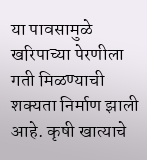या पावसामुळे खरिपाच्या पेरणीला गती मिळण्याची शक्यता निर्माण झाली आहे. कृषी खात्याचे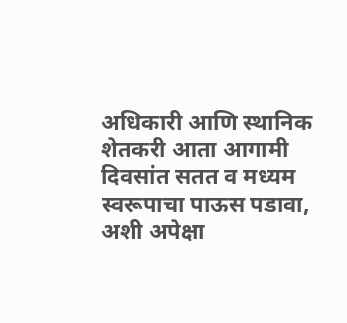अधिकारी आणि स्थानिक शेतकरी आता आगामी दिवसांत सतत व मध्यम स्वरूपाचा पाऊस पडावा, अशी अपेक्षा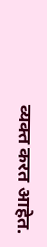व्यक्त करत आहेत.